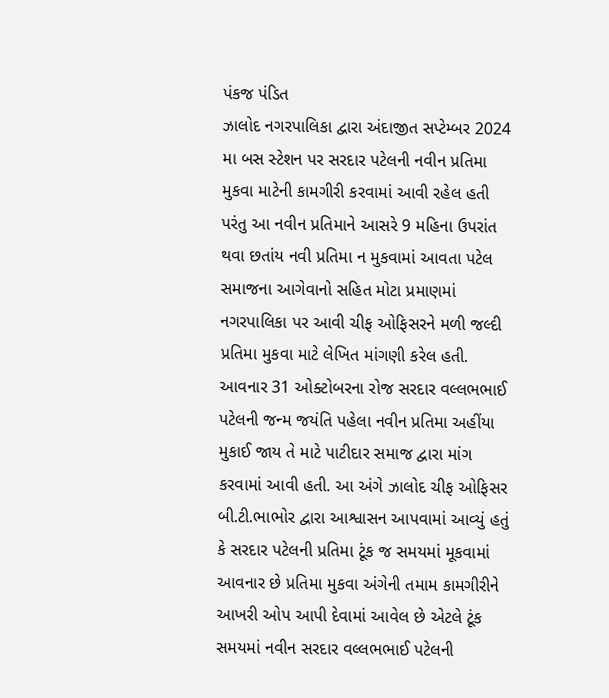પંકજ પંડિત
ઝાલોદ નગરપાલિકા દ્વારા અંદાજીત સપ્ટેમ્બર 2024 મા બસ સ્ટેશન પર સરદાર પટેલની નવીન પ્રતિમા મુકવા માટેની કામગીરી કરવામાં આવી રહેલ હતી પરંતુ આ નવીન પ્રતિમાને આસરે 9 મહિના ઉપરાંત થવા છતાંય નવી પ્રતિમા ન મુકવામાં આવતા પટેલ સમાજના આગેવાનો સહિત મોટા પ્રમાણમાં નગરપાલિકા પર આવી ચીફ ઓફિસરને મળી જલ્દી પ્રતિમા મુકવા માટે લેખિત માંગણી કરેલ હતી. આવનાર 31 ઓક્ટોબરના રોજ સરદાર વલ્લભભાઈ પટેલની જન્મ જયંતિ પહેલા નવીન પ્રતિમા અહીંયા મુકાઈ જાય તે માટે પાટીદાર સમાજ દ્વારા માંગ કરવામાં આવી હતી. આ અંગે ઝાલોદ ચીફ ઓફિસર બી.ટી.ભાભોર દ્વારા આશ્વાસન આપવામાં આવ્યું હતું કે સરદાર પટેલની પ્રતિમા ટૂંક જ સમયમાં મૂકવામાં આવનાર છે પ્રતિમા મુકવા અંગેની તમામ કામગીરીને આખરી ઓપ આપી દેવામાં આવેલ છે એટલે ટૂંક સમયમાં નવીન સરદાર વલ્લભભાઈ પટેલની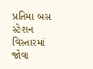પ્રતિમા બસ સ્ટેશન વિસ્તારમાં જોવા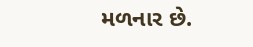મળનાર છે.